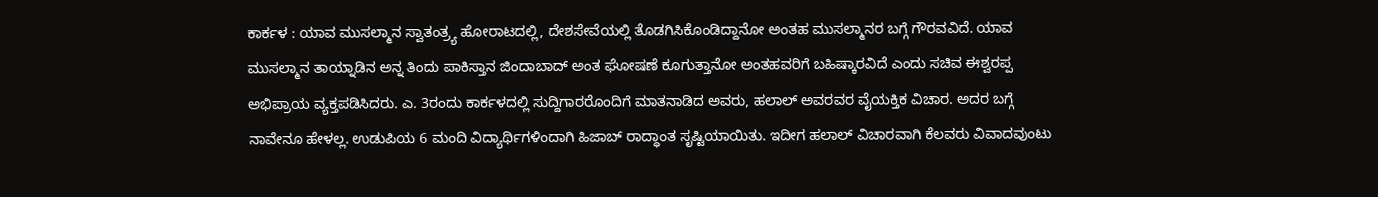ಕಾರ್ಕಳ : ಯಾವ ಮುಸಲ್ಮಾನ ಸ್ವಾತಂತ್ರ್ಯ ಹೋರಾಟದಲ್ಲಿ, ದೇಶಸೇವೆಯಲ್ಲಿ ತೊಡಗಿಸಿಕೊಂಡಿದ್ದಾನೋ ಅಂತಹ ಮುಸಲ್ಮಾನರ ಬಗ್ಗೆ ಗೌರವವಿದೆ. ಯಾವ ಮುಸಲ್ಮಾನ ತಾಯ್ನಾಡಿನ ಅನ್ನ ತಿಂದು ಪಾಕಿಸ್ತಾನ ಜಿಂದಾಬಾದ್ ಅಂತ ಘೋಷಣೆ ಕೂಗುತ್ತಾನೋ ಅಂತಹವರಿಗೆ ಬಹಿಷ್ಕಾರವಿದೆ ಎಂದು ಸಚಿವ ಈಶ್ವರಪ್ಪ ಅಭಿಪ್ರಾಯ ವ್ಯಕ್ತಪಡಿಸಿದರು. ಎ. 3ರಂದು ಕಾರ್ಕಳದಲ್ಲಿ ಸುದ್ದಿಗಾರರೊಂದಿಗೆ ಮಾತನಾಡಿದ ಅವರು, ಹಲಾಲ್ ಅವರವರ ವೈಯಕ್ತಿಕ ವಿಚಾರ. ಅದರ ಬಗ್ಗೆ ನಾವೇನೂ ಹೇಳಲ್ಲ. ಉಡುಪಿಯ 6 ಮಂದಿ ವಿದ್ಯಾರ್ಥಿಗಳಿಂದಾಗಿ ಹಿಜಾಬ್ ರಾದ್ಧಾಂತ ಸೃಷ್ಟಿಯಾಯಿತು. ಇದೀಗ ಹಲಾಲ್ ವಿಚಾರವಾಗಿ ಕೆಲವರು ವಿವಾದವುಂಟು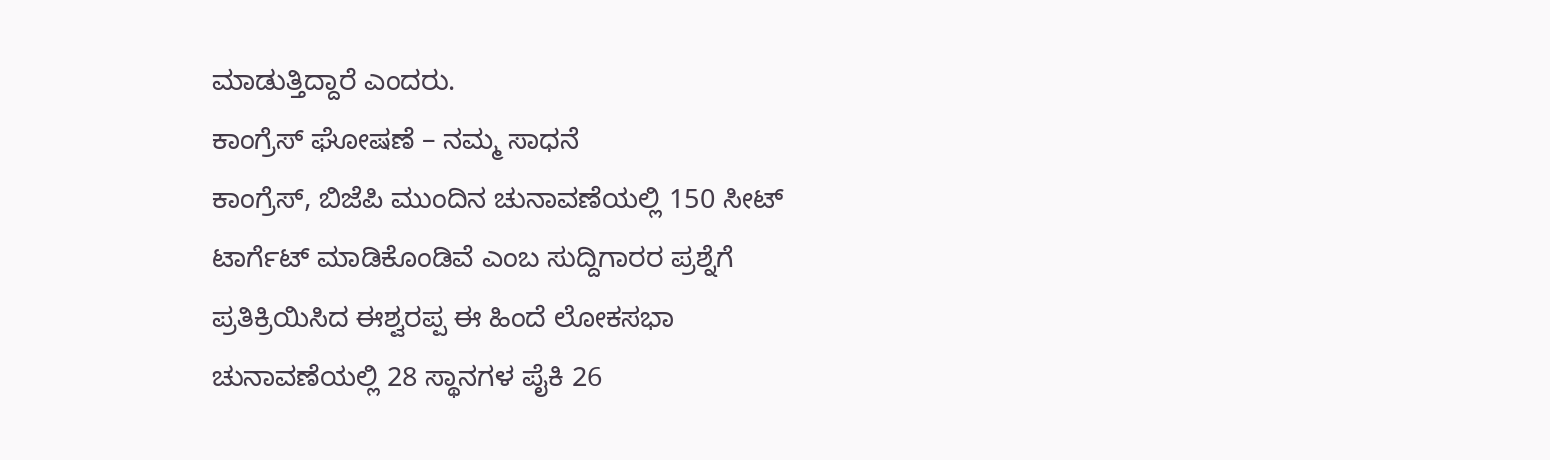ಮಾಡುತ್ತಿದ್ದಾರೆ ಎಂದರು.
ಕಾಂಗ್ರೆಸ್ ಘೋಷಣೆ – ನಮ್ಮ ಸಾಧನೆ
ಕಾಂಗ್ರೆಸ್, ಬಿಜೆಪಿ ಮುಂದಿನ ಚುನಾವಣೆಯಲ್ಲಿ 150 ಸೀಟ್ ಟಾರ್ಗೆಟ್ ಮಾಡಿಕೊಂಡಿವೆ ಎಂಬ ಸುದ್ದಿಗಾರರ ಪ್ರಶ್ನೆಗೆ ಪ್ರತಿಕ್ರಿಯಿಸಿದ ಈಶ್ವರಪ್ಪ ಈ ಹಿಂದೆ ಲೋಕಸಭಾ ಚುನಾವಣೆಯಲ್ಲಿ 28 ಸ್ಥಾನಗಳ ಪೈಕಿ 26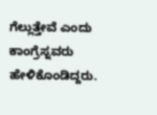ಗೆಲ್ಲುತ್ತೇವೆ ಎಂದು ಕಾಂಗ್ರೆಸ್ನವರು ಹೇಳಿಕೊಂಡಿದ್ದರು.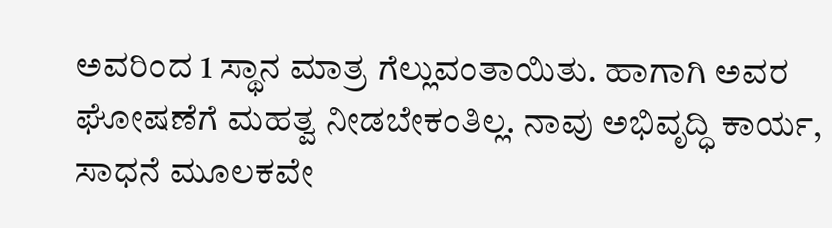ಅವರಿಂದ 1 ಸ್ಥಾನ ಮಾತ್ರ ಗೆಲ್ಲುವಂತಾಯಿತು. ಹಾಗಾಗಿ ಅವರ ಘೋಷಣೆಗೆ ಮಹತ್ವ ನೀಡಬೇಕಂತಿಲ್ಲ. ನಾವು ಅಭಿವೃದ್ಧಿ ಕಾರ್ಯ, ಸಾಧನೆ ಮೂಲಕವೇ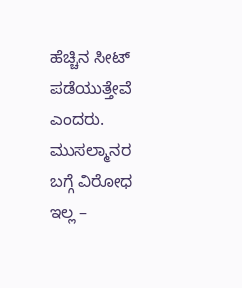ಹೆಚ್ಚಿನ ಸೀಟ್ ಪಡೆಯುತ್ತೇವೆ ಎಂದರು.
ಮುಸಲ್ಮಾನರ ಬಗ್ಗೆ ವಿರೋಧ ಇಲ್ಲ –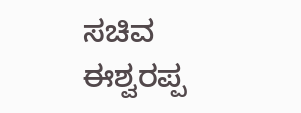ಸಚಿವ ಈಶ್ವರಪ್ಪ